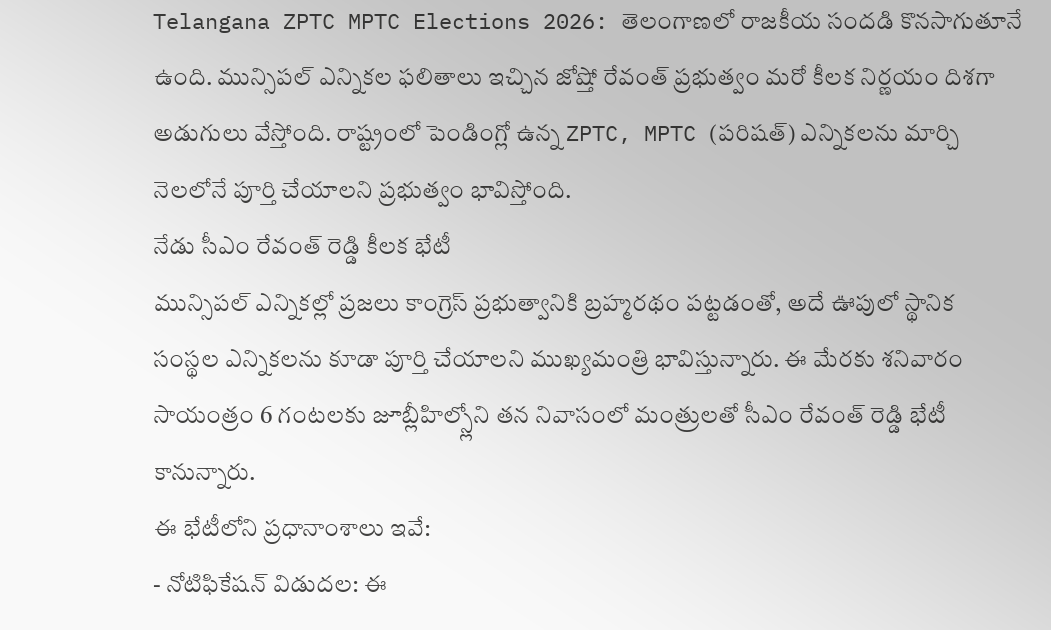Telangana ZPTC MPTC Elections 2026: తెలంగాణలో రాజకీయ సందడి కొనసాగుతూనే ఉంది. మున్సిపల్ ఎన్నికల ఫలితాలు ఇచ్చిన జోష్తో రేవంత్ ప్రభుత్వం మరో కీలక నిర్ణయం దిశగా అడుగులు వేస్తోంది. రాష్ట్రంలో పెండింగ్లో ఉన్న ZPTC, MPTC (పరిషత్) ఎన్నికలను మార్చి నెలలోనే పూర్తి చేయాలని ప్రభుత్వం భావిస్తోంది.
నేడు సీఎం రేవంత్ రెడ్డి కీలక భేటీ
మున్సిపల్ ఎన్నికల్లో ప్రజలు కాంగ్రెస్ ప్రభుత్వానికి బ్రహ్మరథం పట్టడంతో, అదే ఊపులో స్థానిక సంస్థల ఎన్నికలను కూడా పూర్తి చేయాలని ముఖ్యమంత్రి భావిస్తున్నారు. ఈ మేరకు శనివారం సాయంత్రం 6 గంటలకు జూబ్లీహిల్స్లోని తన నివాసంలో మంత్రులతో సీఎం రేవంత్ రెడ్డి భేటీ కానున్నారు.
ఈ భేటీలోని ప్రధానాంశాలు ఇవే:
- నోటిఫికేషన్ విడుదల: ఈ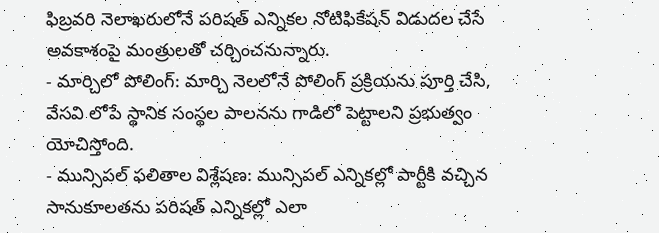ఫిబ్రవరి నెలాఖరులోనే పరిషత్ ఎన్నికల నోటిఫికేషన్ విడుదల చేసే అవకాశంపై మంత్రులతో చర్చించనున్నారు.
- మార్చిలో పోలింగ్: మార్చి నెలలోనే పోలింగ్ ప్రక్రియను పూర్తి చేసి, వేసవి లోపే స్థానిక సంస్థల పాలనను గాడిలో పెట్టాలని ప్రభుత్వం యోచిస్తోంది.
- మున్సిపల్ ఫలితాల విశ్లేషణ: మున్సిపల్ ఎన్నికల్లో పార్టీకి వచ్చిన సానుకూలతను పరిషత్ ఎన్నికల్లో ఎలా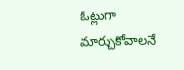ఓట్లుగా మార్చుకోవాలనే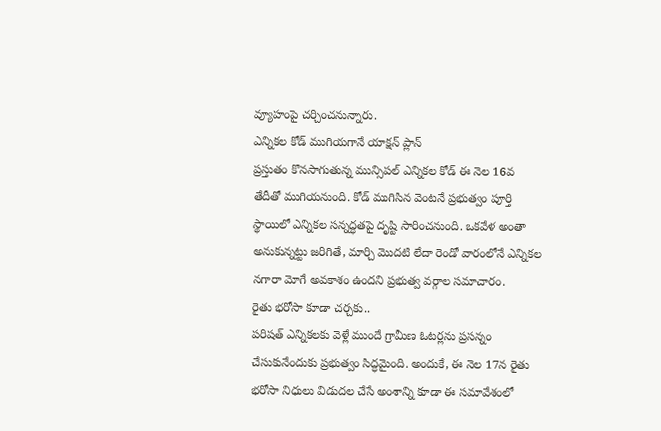వ్యూహంపై చర్చించనున్నారు.
ఎన్నికల కోడ్ ముగియగానే యాక్షన్ ప్లాన్
ప్రస్తుతం కొనసాగుతున్న మున్సిపల్ ఎన్నికల కోడ్ ఈ నెల 16వ తేదీతో ముగియనుంది. కోడ్ ముగిసిన వెంటనే ప్రభుత్వం పూర్తి స్థాయిలో ఎన్నికల సన్నద్ధతపై దృష్టి సారించనుంది. ఒకవేళ అంతా అనుకున్నట్టు జరిగితే, మార్చి మొదటి లేదా రెండో వారంలోనే ఎన్నికల నగారా మోగే అవకాశం ఉందని ప్రభుత్వ వర్గాల సమాచారం.
రైతు భరోసా కూడా చర్చకు..
పరిషత్ ఎన్నికలకు వెళ్లే ముందే గ్రామీణ ఓటర్లను ప్రసన్నం చేసుకునేందుకు ప్రభుత్వం సిద్ధమైంది. అందుకే, ఈ నెల 17న రైతు భరోసా నిధులు విడుదల చేసే అంశాన్ని కూడా ఈ సమావేశంలో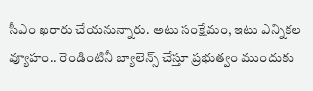సీఎం ఖరారు చేయనున్నారు. అటు సంక్షేమం, ఇటు ఎన్నికల వ్యూహం.. రెండింటినీ బ్యాలెన్స్ చేస్తూ ప్రభుత్వం ముందుకు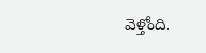వెళ్తోంది.